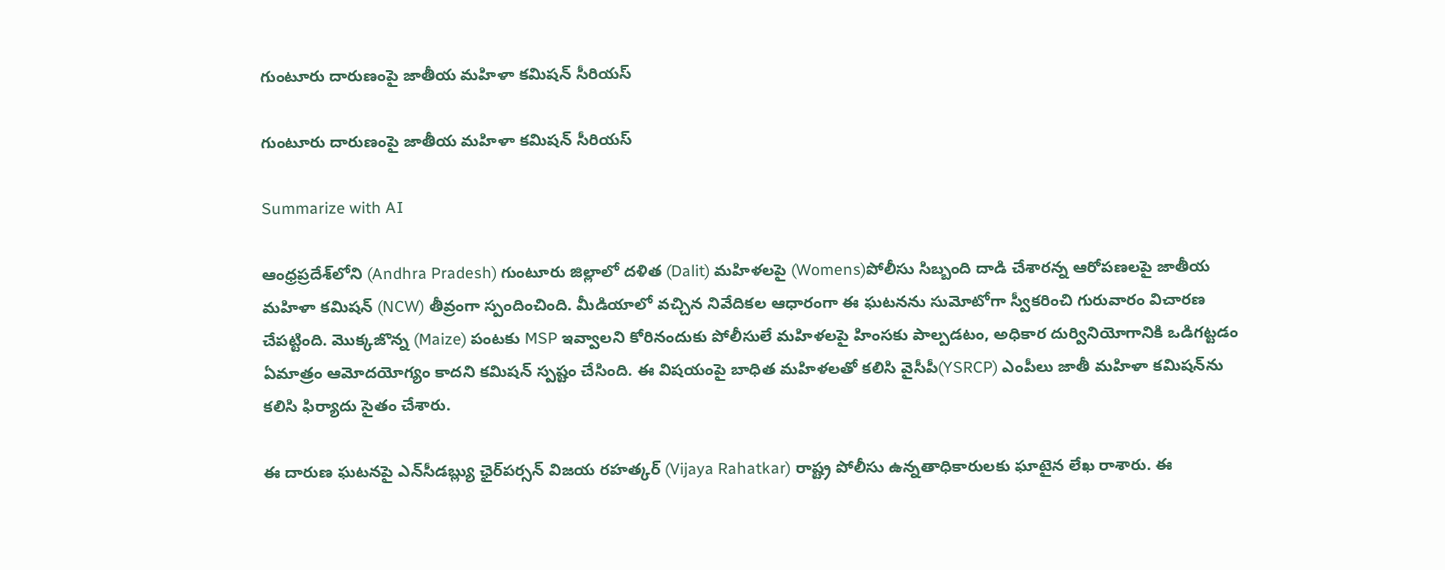గుంటూరు దారుణంపై జాతీయ మహిళా కమిషన్ సీరియస్

గుంటూరు దారుణంపై జాతీయ మహిళా కమిషన్ సీరియస్

Summarize with AI

ఆంధ్రప్రదేశ్‌లోని (Andhra Pradesh) గుంటూరు జిల్లాలో ద‌ళిత‌ (Dalit) మహిళలపై (Womens)పోలీసు సిబ్బంది దాడి చేశారన్న ఆరోపణలపై జాతీయ మహిళా కమిషన్ (NCW) తీవ్రంగా స్పందించింది. మీడియాలో వచ్చిన నివేదికల ఆధారంగా ఈ ఘటనను సుమోటోగా స్వీకరించి గురువారం విచారణ చేపట్టింది. మొక్క‌జొన్న (Maize) పంట‌కు MSP ఇవ్వాలని కోరినందుకు పోలీసులే మహిళలపై హింసకు పాల్పడటం, అధికార దుర్వినియోగానికి ఒడిగట్టడం ఏమాత్రం ఆమోదయోగ్యం కాదని కమిషన్ స్పష్టం చేసింది. ఈ విష‌యంపై బాధిత మ‌హిళ‌ల‌తో క‌లిసి వైసీపీ(YSRCP) ఎంపీలు జాతీ మ‌హిళా క‌మిష‌న్‌ను క‌లిసి ఫిర్యాదు సైతం చేశారు.

ఈ దారుణ ఘటనపై ఎన్‌సీడబ్ల్యు ఛైర్‌పర్సన్ విజయ రహత్కర్ (Vijaya Rahatkar) రాష్ట్ర పోలీసు ఉన్నతాధికారులకు ఘాటైన లేఖ రాశారు. ఈ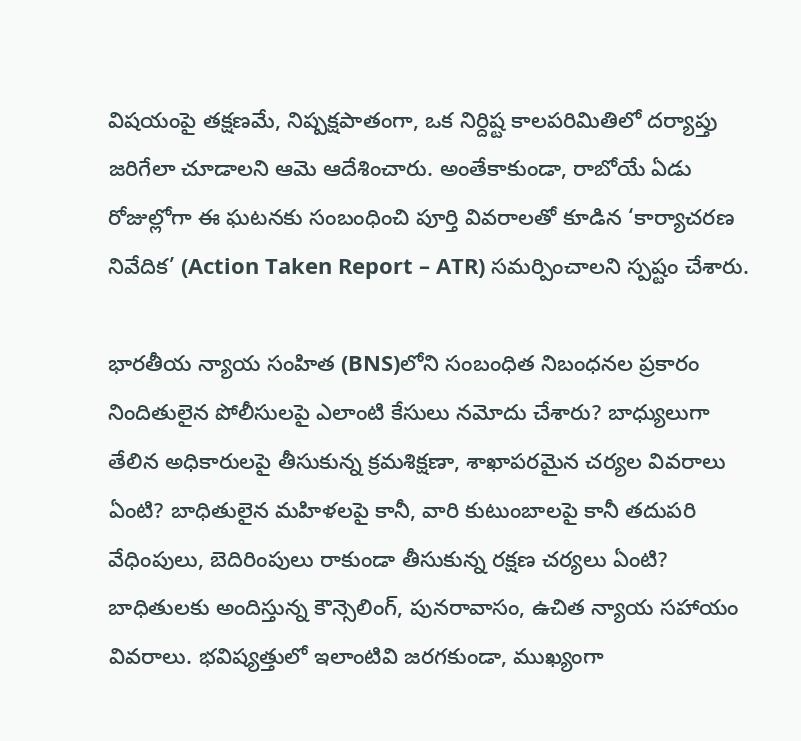విషయంపై తక్షణమే, నిష్పక్షపాతంగా, ఒక నిర్దిష్ట కాలపరిమితిలో దర్యాప్తు జరిగేలా చూడాలని ఆమె ఆదేశించారు. అంతేకాకుండా, రాబోయే ఏడు రోజుల్లోగా ఈ ఘటనకు సంబంధించి పూర్తి వివరాలతో కూడిన ‘కార్యాచరణ నివేదిక’ (Action Taken Report – ATR) సమర్పించాలని స్పష్టం చేశారు.

భారతీయ న్యాయ సంహిత (BNS)లోని సంబంధిత నిబంధనల ప్రకారం నిందితులైన పోలీసులపై ఎలాంటి కేసులు నమోదు చేశారు? బాధ్యులుగా తేలిన అధికారులపై తీసుకున్న క్రమశిక్షణా, శాఖాపరమైన చర్యల వివరాలు ఏంటి? బాధితులైన మహిళలపై కానీ, వారి కుటుంబాలపై కానీ తదుపరి వేధింపులు, బెదిరింపులు రాకుండా తీసుకున్న రక్షణ చర్యలు ఏంటి? బాధితులకు అందిస్తున్న కౌన్సెలింగ్, పునరావాసం, ఉచిత న్యాయ సహాయం వివరాలు. భవిష్యత్తులో ఇలాంటివి జరగకుండా, ముఖ్యంగా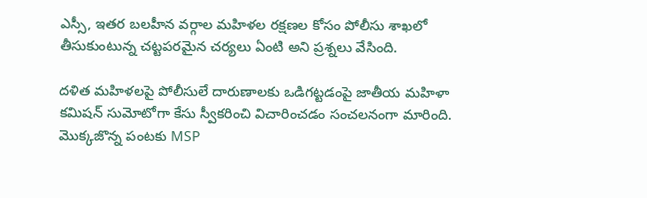ఎస్సీ, ఇతర బలహీన వర్గాల మహిళల రక్షణల కోసం పోలీసు శాఖలో తీసుకుంటున్న చట్టపరమైన చర్యలు ఏంటి అని ప్ర‌శ్న‌లు వేసింది.

ద‌ళిత మ‌హిళ‌ల‌పై పోలీసులే దారుణాల‌కు ఒడిగ‌ట్ట‌డంపై జాతీయ మ‌హిళా క‌మిష‌న్ సుమోటోగా కేసు స్వీక‌రించి విచారించ‌డం సంచ‌ల‌నంగా మారింది. మొక్క‌జొన్న పంట‌కు MSP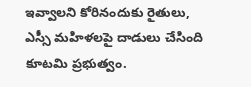ఇవ్వాలని కోరినందుకు రైతులు, ఎస్సీ మహిళలపై దాడులు చేసింది కూటమి ప్రభుత్వం.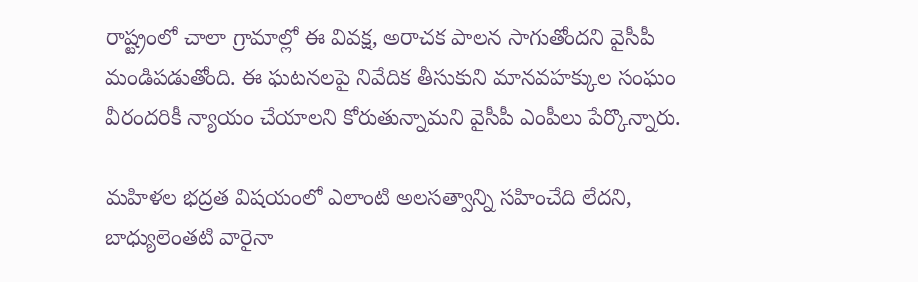రాష్ట్రంలో చాలా గ్రామాల్లో ఈ వివక్ష, అరాచక పాలన సాగుతోందని వైసీపీ మండిప‌డుతోంది. ఈ ఘటనలపై నివేదిక తీసుకుని మానవహక్కుల సంఘం వీరందరికీ న్యాయం చేయాలని కోరుతున్నామ‌ని వైసీపీ ఎంపీలు పేర్కొన్నారు.

మహిళల భద్రత విషయంలో ఎలాంటి అలసత్వాన్ని సహించేది లేదని, బాధ్యులెంతటి వారైనా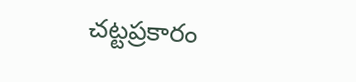చట్టప్రకారం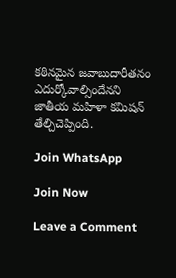కఠినమైన జవాబుదారీతనం ఎదుర్కోవాల్సిందేనని జాతీయ మహిళా కమిషన్ తేల్చిచెప్పింది.

Join WhatsApp

Join Now

Leave a Comment